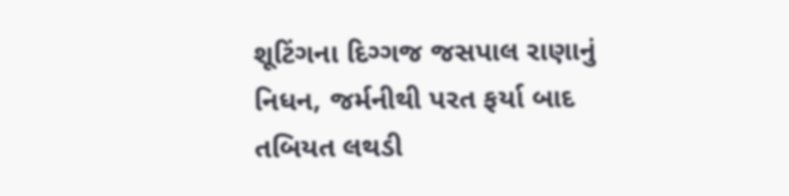શૂટિંગના દિગ્ગજ જસપાલ રાણાનું નિધન, જર્મનીથી પરત ફર્યા બાદ તબિયત લથડી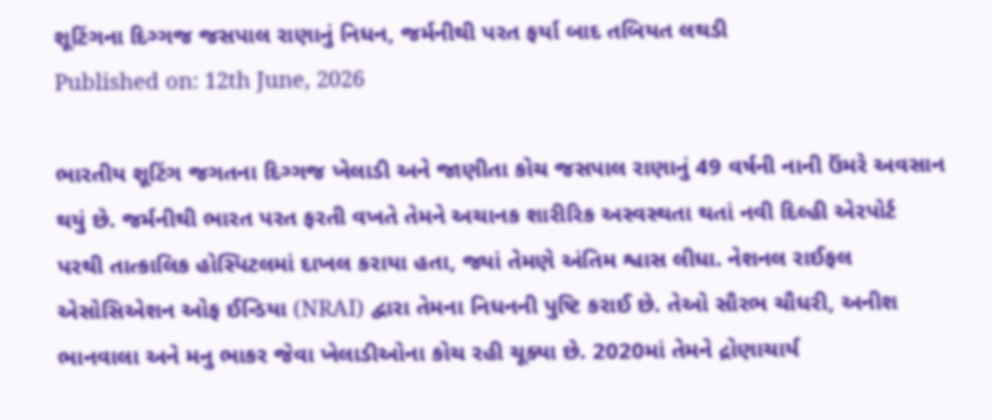શૂટિંગના દિગ્ગજ જસપાલ રાણાનું નિધન, જર્મનીથી પરત ફર્યા બાદ તબિયત લથડી
Published on: 12th June, 2026

ભારતીય શૂટિંગ જગતના દિગ્ગજ ખેલાડી અને જાણીતા કોચ જસપાલ રાણાનું 49 વર્ષની નાની ઉંમરે અવસાન થયું છે. જર્મનીથી ભારત પરત ફરતી વખતે તેમને અચાનક શારીરિક અસ્વસ્થતા થતાં નવી દિલ્હી એરપોર્ટ પરથી તાત્કાલિક હોસ્પિટલમાં દાખલ કરાયા હતા, જ્યાં તેમણે અંતિમ શ્વાસ લીધા. નેશનલ રાઈફલ એસોસિએશન ઓફ ઈન્ડિયા (NRAI) દ્વારા તેમના નિધનની પુષ્ટિ કરાઈ છે. તેઓ સૌરભ ચૌધરી, અનીશ ભાનવાલા અને મનુ ભાકર જેવા ખેલાડીઓના કોચ રહી ચૂક્યા છે. 2020માં તેમને દ્રોણાચાર્ય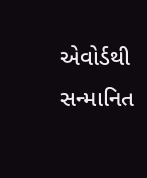એવોર્ડથી સન્માનિત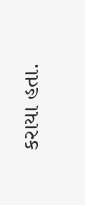કરાયા હતા.